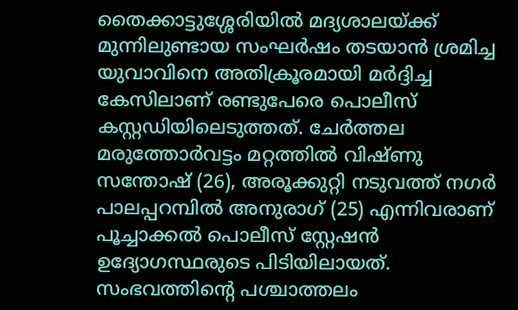തൈക്കാട്ടുശ്ശേരിയിൽ മദ്യശാലയ്ക്ക് മുന്നിലുണ്ടായ സംഘർഷം തടയാൻ ശ്രമിച്ച യുവാവിനെ അതിക്രൂരമായി മർദ്ദിച്ച കേസിലാണ് രണ്ടുപേരെ പൊലീസ് കസ്റ്റഡിയിലെടുത്തത്. ചേർത്തല മരുത്തോർവട്ടം മറ്റത്തിൽ വിഷ്ണു സന്തോഷ് (26), അരൂക്കുറ്റി നടുവത്ത് നഗർ പാലപ്പറമ്പിൽ അനുരാഗ് (25) എന്നിവരാണ് പൂച്ചാക്കൽ പൊലീസ് സ്റ്റേഷൻ ഉദ്യോഗസ്ഥരുടെ പിടിയിലായത്.
സംഭവത്തിന്റെ പശ്ചാത്തലം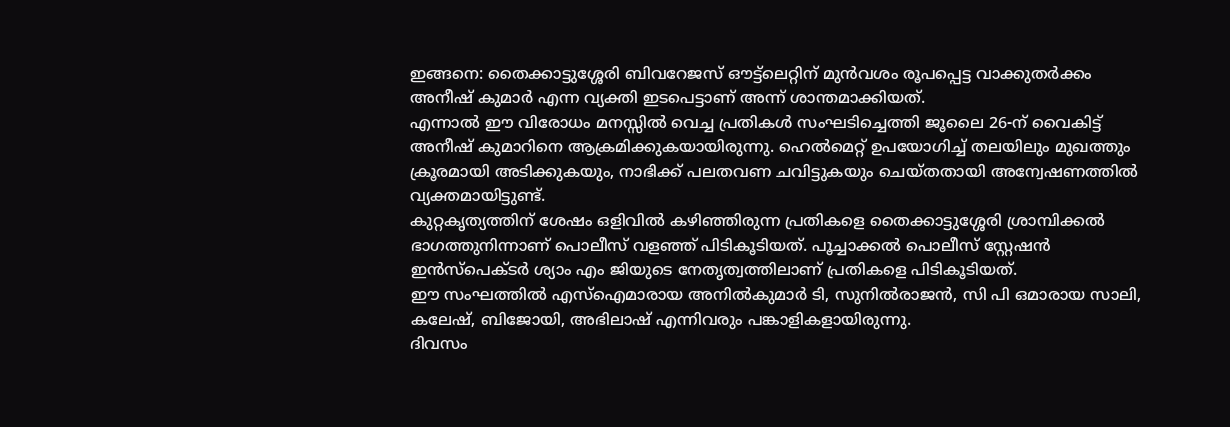ഇങ്ങനെ: തൈക്കാട്ടുശ്ശേരി ബിവറേജസ് ഔട്ട്ലെറ്റിന് മുൻവശം രൂപപ്പെട്ട വാക്കുതർക്കം അനീഷ് കുമാർ എന്ന വ്യക്തി ഇടപെട്ടാണ് അന്ന് ശാന്തമാക്കിയത്.
എന്നാൽ ഈ വിരോധം മനസ്സിൽ വെച്ച പ്രതികൾ സംഘടിച്ചെത്തി ജൂലൈ 26-ന് വൈകിട്ട് അനീഷ് കുമാറിനെ ആക്രമിക്കുകയായിരുന്നു. ഹെൽമെറ്റ് ഉപയോഗിച്ച് തലയിലും മുഖത്തും ക്രൂരമായി അടിക്കുകയും, നാഭിക്ക് പലതവണ ചവിട്ടുകയും ചെയ്തതായി അന്വേഷണത്തിൽ വ്യക്തമായിട്ടുണ്ട്.
കുറ്റകൃത്യത്തിന് ശേഷം ഒളിവിൽ കഴിഞ്ഞിരുന്ന പ്രതികളെ തൈക്കാട്ടുശ്ശേരി ശ്രാമ്പിക്കൽ ഭാഗത്തുനിന്നാണ് പൊലീസ് വളഞ്ഞ് പിടികൂടിയത്. പൂച്ചാക്കൽ പൊലീസ് സ്റ്റേഷൻ ഇൻസ്പെക്ടർ ശ്യാം എം ജിയുടെ നേതൃത്വത്തിലാണ് പ്രതികളെ പിടികൂടിയത്.
ഈ സംഘത്തിൽ എസ്ഐമാരായ അനിൽകുമാർ ടി, സുനിൽരാജൻ, സി പി ഒമാരായ സാലി, കലേഷ്, ബിജോയി, അഭിലാഷ് എന്നിവരും പങ്കാളികളായിരുന്നു.
ദിവസം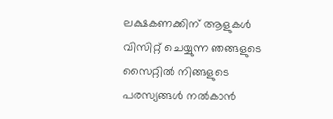ലക്ഷകണക്കിന് ആളുകൾ വിസിറ്റ് ചെയ്യുന്ന ഞങ്ങളുടെ സൈറ്റിൽ നിങ്ങളുടെ പരസ്യങ്ങൾ നൽകാൻ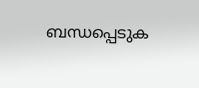ബന്ധപ്പെടുക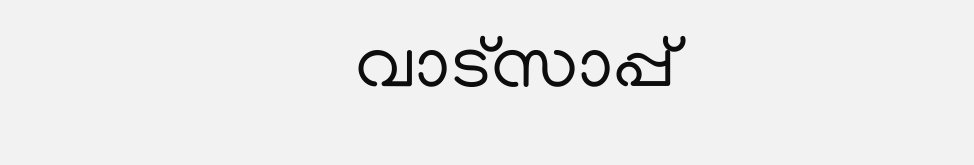വാട്സാപ്പ്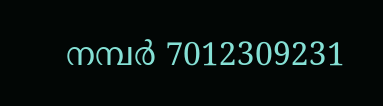നമ്പർ 7012309231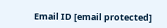Email ID [email protected]